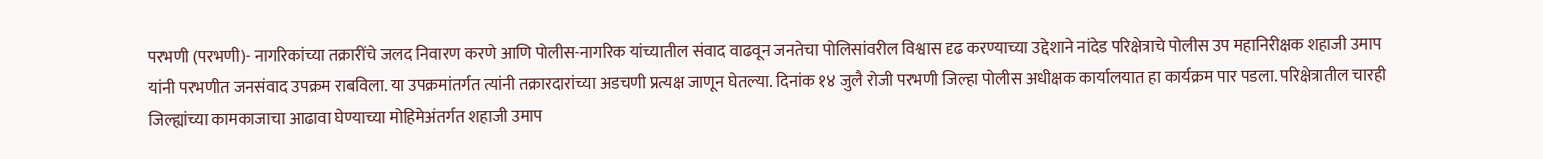परभणी (परभणी)- नागरिकांच्या तक्रारींचे जलद निवारण करणे आणि पोलीस-नागरिक यांच्यातील संवाद वाढवून जनतेचा पोलिसांवरील विश्वास दृढ करण्याच्या उद्देशाने नांदेड परिक्षेत्राचे पोलीस उप महानिरीक्षक शहाजी उमाप यांनी परभणीत जनसंवाद उपक्रम राबविला. या उपक्रमांतर्गत त्यांनी तक्रारदारांच्या अडचणी प्रत्यक्ष जाणून घेतल्या. दिनांक १४ जुलै रोजी परभणी जिल्हा पोलीस अधीक्षक कार्यालयात हा कार्यक्रम पार पडला. परिक्षेत्रातील चारही जिल्ह्यांच्या कामकाजाचा आढावा घेण्याच्या मोहिमेअंतर्गत शहाजी उमाप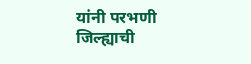यांनी परभणी जिल्ह्याची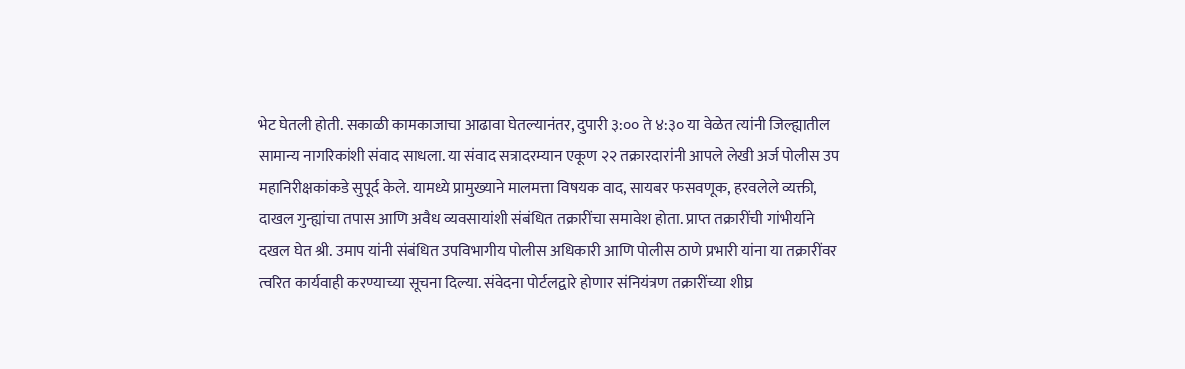भेट घेतली होती. सकाळी कामकाजाचा आढावा घेतल्यानंतर, दुपारी ३:०० ते ४:३० या वेळेत त्यांनी जिल्ह्यातील सामान्य नागरिकांशी संवाद साधला. या संवाद सत्रादरम्यान एकूण २२ तक्रारदारांनी आपले लेखी अर्ज पोलीस उप महानिरीक्षकांकडे सुपूर्द केले. यामध्ये प्रामुख्याने मालमत्ता विषयक वाद, सायबर फसवणूक, हरवलेले व्यक्ती, दाखल गुन्ह्यांचा तपास आणि अवैध व्यवसायांशी संबंधित तक्रारींचा समावेश होता. प्राप्त तक्रारींची गांभीर्याने दखल घेत श्री. उमाप यांनी संबंधित उपविभागीय पोलीस अधिकारी आणि पोलीस ठाणे प्रभारी यांना या तक्रारींवर त्वरित कार्यवाही करण्याच्या सूचना दिल्या. संवेदना पोर्टलद्वारे होणार संनियंत्रण तक्रारींच्या शीघ्र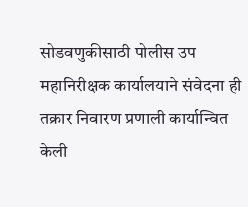सोडवणुकीसाठी पोलीस उप महानिरीक्षक कार्यालयाने संवेदना ही तक्रार निवारण प्रणाली कार्यान्वित केली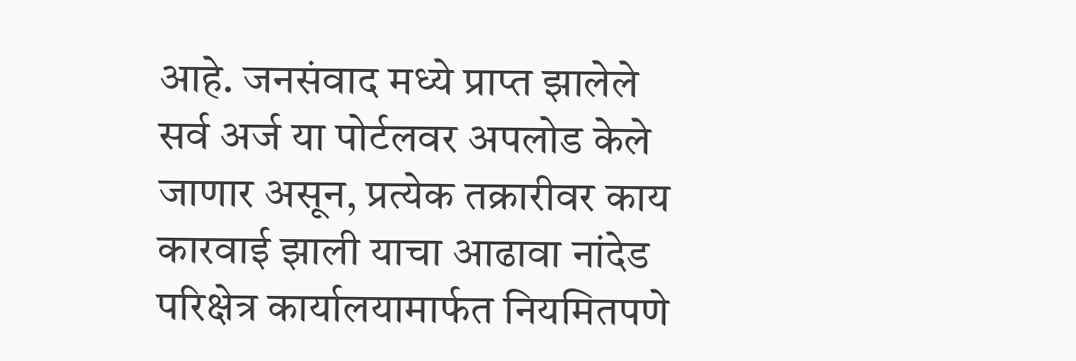आहे. जनसंवाद मध्ये प्राप्त झालेले सर्व अर्ज या पोर्टलवर अपलोड केले जाणार असून, प्रत्येक तक्रारीवर काय कारवाई झाली याचा आढावा नांदेड परिक्षेत्र कार्यालयामार्फत नियमितपणे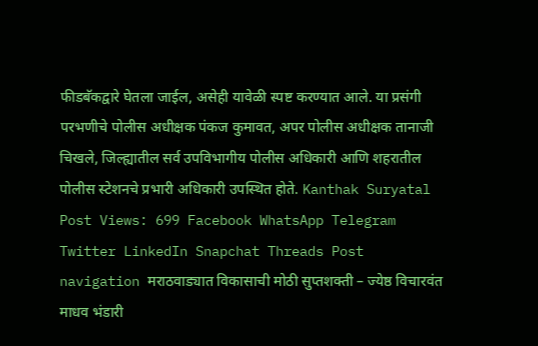फीडबॅकद्वारे घेतला जाईल, असेही यावेळी स्पष्ट करण्यात आले. या प्रसंगी परभणीचे पोलीस अधीक्षक पंकज कुमावत, अपर पोलीस अधीक्षक तानाजी चिखले, जिल्ह्यातील सर्व उपविभागीय पोलीस अधिकारी आणि शहरातील पोलीस स्टेशनचे प्रभारी अधिकारी उपस्थित होते. Kanthak Suryatal Post Views: 699 Facebook WhatsApp Telegram Twitter LinkedIn Snapchat Threads Post navigation मराठवाड्यात विकासाची मोठी सुप्तशक्ती – ज्येष्ठ विचारवंत माधव भंडारी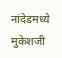नांदेडमध्ये मुकेशजी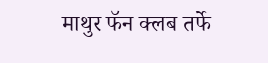माथुर फॅन क्लब तर्फे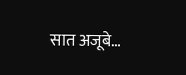सात अजूबे…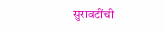सुरावटींची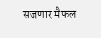सजणार मैफल